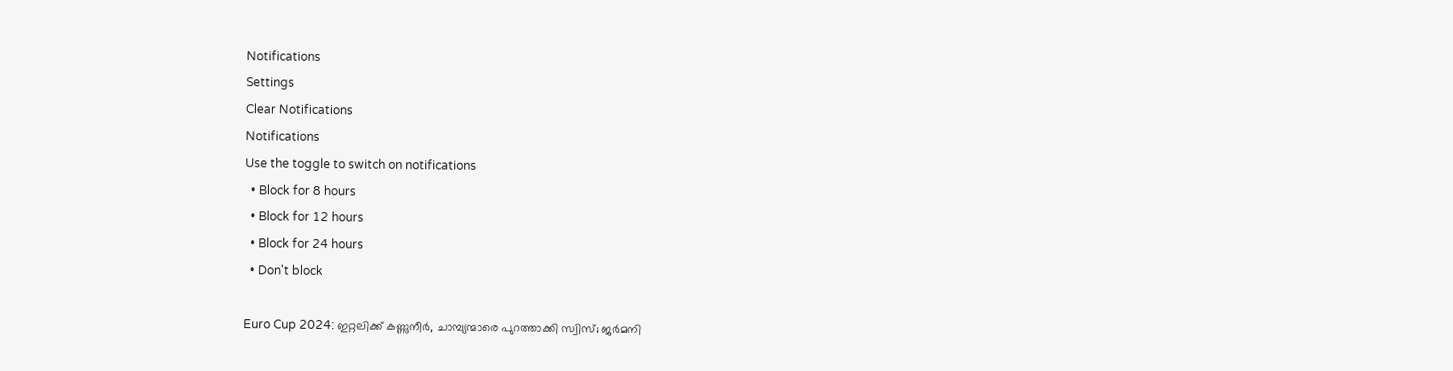Notifications
Settings
Clear Notifications
Notifications
Use the toggle to switch on notifications
  • Block for 8 hours
  • Block for 12 hours
  • Block for 24 hours
  • Don't block

Euro Cup 2024: ഇറ്റലിക്ക് കണ്ണുനീര്‍, ചാമ്പ്യന്മാരെ പുറത്താക്കി സ്വിസ്; ജര്‍മനി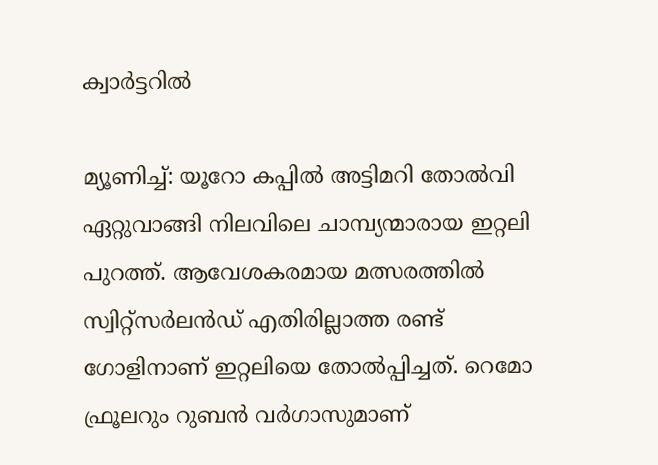ക്വാര്‍ട്ടറില്‍

മ്യൂണിച്ച്: യൂറോ കപ്പില്‍ അട്ടിമറി തോല്‍വി ഏറ്റുവാങ്ങി നിലവിലെ ചാമ്പ്യന്മാരായ ഇറ്റലി പുറത്ത്. ആവേശകരമായ മത്സരത്തില്‍ സ്വിറ്റ്‌സര്‍ലന്‍ഡ് എതിരില്ലാത്ത രണ്ട് ഗോളിനാണ് ഇറ്റലിയെ തോല്‍പ്പിച്ചത്. റെമോ ഫ്രൂലറും റുബന്‍ വര്‍ഗാസുമാണ്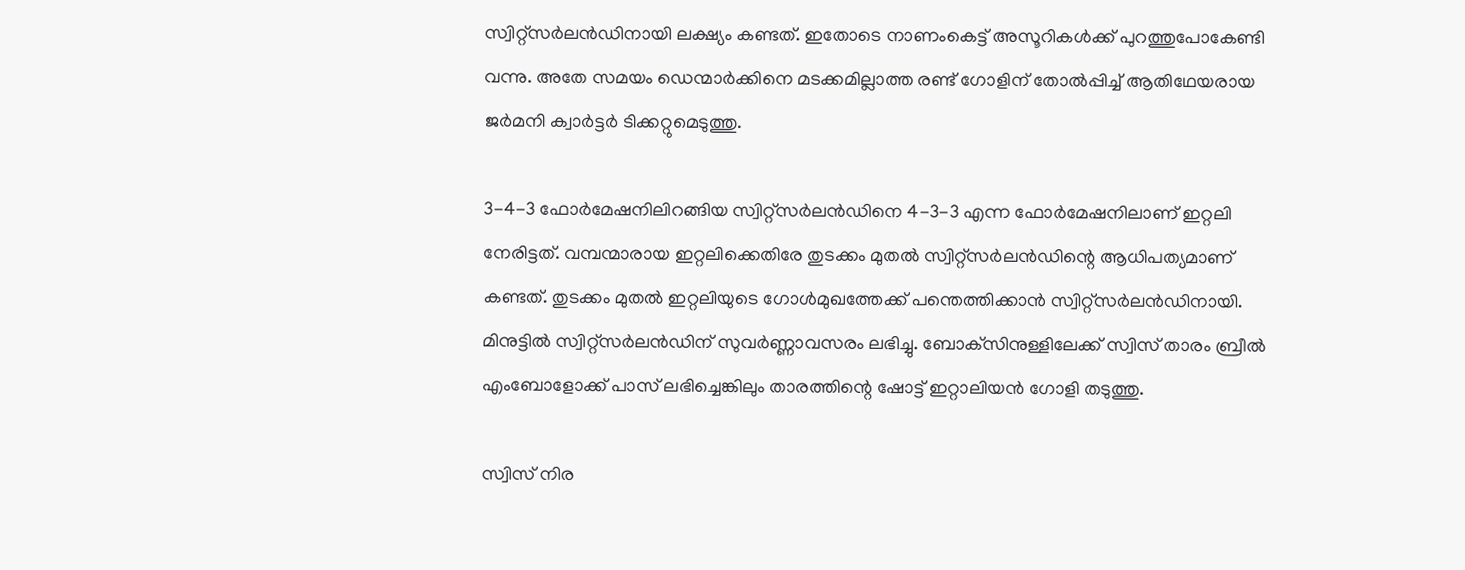സ്വിറ്റ്‌സര്‍ലന്‍ഡിനായി ലക്ഷ്യം കണ്ടത്. ഇതോടെ നാണംകെട്ട് അസൂറികള്‍ക്ക് പുറത്തുപോകേണ്ടി വന്നു. അതേ സമയം ഡെന്മാര്‍ക്കിനെ മടക്കമില്ലാത്ത രണ്ട് ഗോളിന് തോല്‍പ്പിച്ച് ആതിഥേയരായ ജര്‍മനി ക്വാര്‍ട്ടര്‍ ടിക്കറ്റുമെടുത്തു.

3-4-3 ഫോര്‍മേഷനിലിറങ്ങിയ സ്വിറ്റ്‌സര്‍ലന്‍ഡിനെ 4-3-3 എന്ന ഫോര്‍മേഷനിലാണ് ഇറ്റലി നേരിട്ടത്. വമ്പന്മാരായ ഇറ്റലിക്കെതിരേ തുടക്കം മുതല്‍ സ്വിറ്റ്‌സര്‍ലന്‍ഡിന്റെ ആധിപത്യമാണ് കണ്ടത്. തുടക്കം മുതല്‍ ഇറ്റലിയുടെ ഗോള്‍മുഖത്തേക്ക് പന്തെത്തിക്കാന്‍ സ്വിറ്റ്‌സര്‍ലന്‍ഡിനായി. മിനുട്ടില്‍ സ്വിറ്റ്‌സര്‍ലന്‍ഡിന് സുവര്‍ണ്ണാവസരം ലഭിച്ചു. ബോക്‌സിനുള്ളിലേക്ക് സ്വിസ് താരം ബ്രീല്‍ എംബോളോക്ക് പാസ് ലഭിച്ചെങ്കിലും താരത്തിന്റെ ഷോട്ട് ഇറ്റാലിയന്‍ ഗോളി തടുത്തു.

സ്വിസ് നിര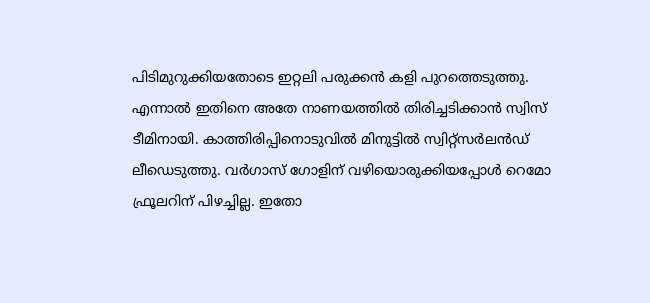പിടിമുറുക്കിയതോടെ ഇറ്റലി പരുക്കന്‍ കളി പുറത്തെടുത്തു. എന്നാല്‍ ഇതിനെ അതേ നാണയത്തില്‍ തിരിച്ചടിക്കാന്‍ സ്വിസ് ടീമിനായി. കാത്തിരിപ്പിനൊടുവില്‍ മിനുട്ടില്‍ സ്വിറ്റ്‌സര്‍ലന്‍ഡ് ലീഡെടുത്തു. വര്‍ഗാസ് ഗോളിന് വഴിയൊരുക്കിയപ്പോള്‍ റെമോ ഫ്രൂലറിന് പിഴച്ചില്ല. ഇതോ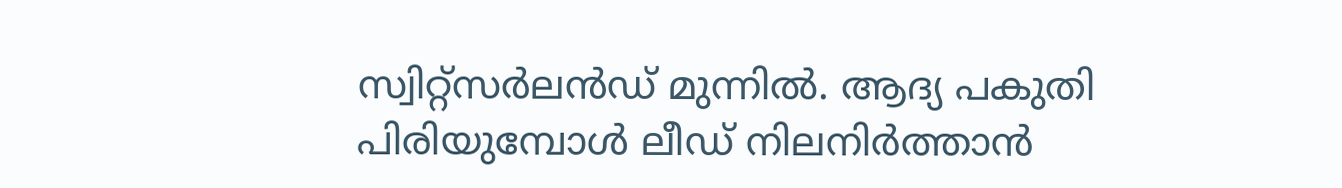സ്വിറ്റ്‌സര്‍ലന്‍ഡ് മുന്നില്‍. ആദ്യ പകുതി പിരിയുമ്പോള്‍ ലീഡ് നിലനിര്‍ത്താന്‍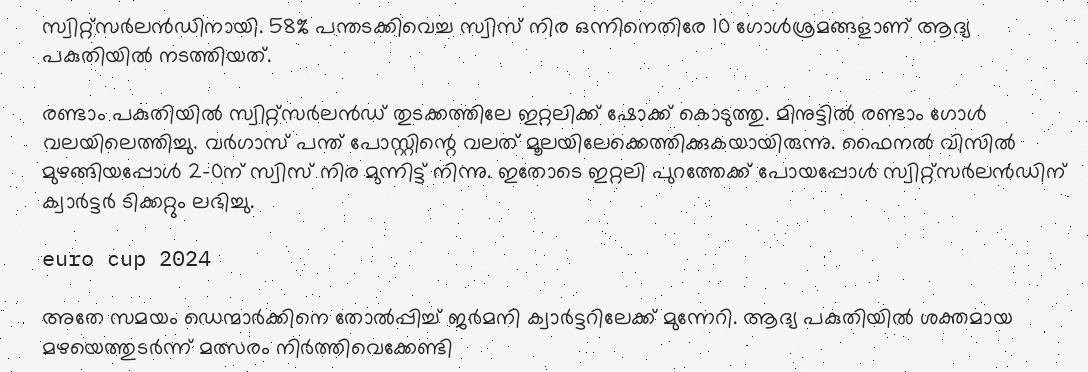സ്വിറ്റ്‌സര്‍ലന്‍ഡിനായി. 58% പന്തടക്കിവെച്ച സ്വിസ് നിര ഒന്നിനെതിരേ 10 ഗോള്‍ശ്രമങ്ങളാണ് ആദ്യ പകുതിയില്‍ നടത്തിയത്.

രണ്ടാം പകുതിയില്‍ സ്വിറ്റ്‌സര്‍ലന്‍ഡ് തുടക്കത്തിലേ ഇറ്റലിക്ക് ഷോക്ക് കൊടുത്തു. മിനുട്ടില്‍ രണ്ടാം ഗോള്‍ വലയിലെത്തിച്ചു. വര്‍ഗാസ് പന്ത് പോസ്റ്റിന്റെ വലത് മൂലയിലേക്കെത്തിക്കുകയായിരുന്നു. ഫൈനല്‍ വിസില്‍ മുഴങ്ങിയപ്പോള്‍ 2-0ന് സ്വിസ് നിര മുന്നിട്ട് നിന്നു. ഇതോടെ ഇറ്റലി പുറത്തേക്ക് പോയപ്പോള്‍ സ്വിറ്റ്‌സര്‍ലന്‍ഡിന് ക്വാര്‍ട്ടര്‍ ടിക്കറ്റും ലഭിച്ചു.

euro cup 2024

അതേ സമയം ഡെന്മാര്‍ക്കിനെ തോല്‍പ്പിച്ച് ജര്‍മനി ക്വാര്‍ട്ടറിലേക്ക് മുന്നേറി. ആദ്യ പകുതിയില്‍ ശക്തമായ മഴയെത്തുടര്‍ന്ന് മത്സരം നിര്‍ത്തിവെക്കേണ്ടി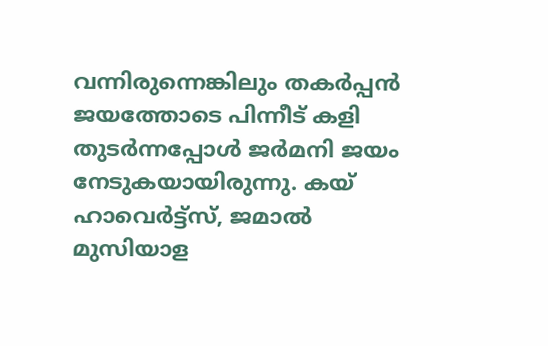വന്നിരുന്നെങ്കിലും തകര്‍പ്പന്‍ ജയത്തോടെ പിന്നീട് കളി തുടര്‍ന്നപ്പോള്‍ ജര്‍മനി ജയം നേടുകയായിരുന്നു. കയ് ഹാവെര്‍ട്ട്‌സ്, ജമാല്‍ മുസിയാള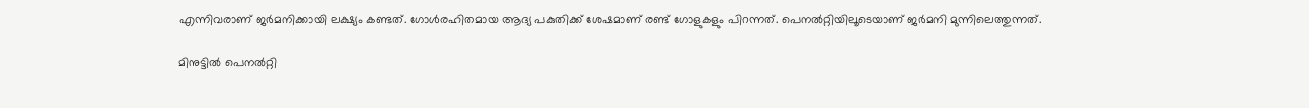എന്നിവരാണ് ജര്‍മനിക്കായി ലക്ഷ്യം കണ്ടത്. ഗോള്‍രഹിതമായ ആദ്യ പകുതിക്ക് ശേഷമാണ് രണ്ട് ഗോളുകളും പിറന്നത്. പെനല്‍റ്റിയിലൂടെയാണ് ജര്‍മനി മുന്നിലെത്തുന്നത്.

മിനുട്ടില്‍ പെനല്‍റ്റി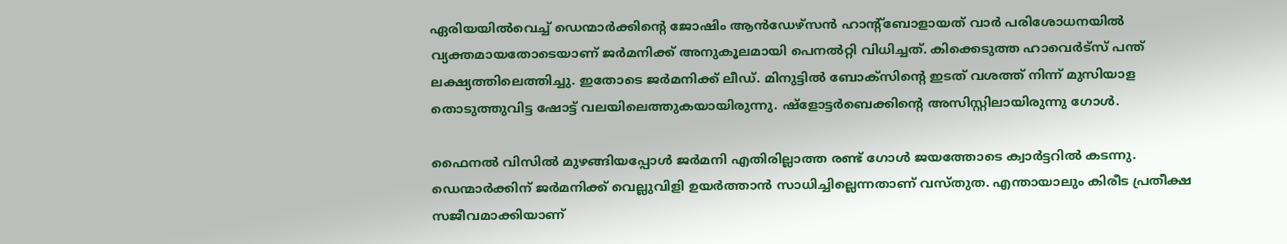ഏരിയയില്‍വെച്ച് ഡെന്മാര്‍ക്കിന്റെ ജോഷിം ആന്‍ഡേഴ്‌സന്‍ ഹാന്റ്‌ബോളായത് വാര്‍ പരിശോധനയില്‍ വ്യക്തമായതോടെയാണ് ജര്‍മനിക്ക് അനുകൂലമായി പെനല്‍റ്റി വിധിച്ചത്. കിക്കെടുത്ത ഹാവെര്‍ട്‌സ് പന്ത് ലക്ഷ്യത്തിലെത്തിച്ചു. ഇതോടെ ജര്‍മനിക്ക് ലീഡ്. മിനുട്ടില്‍ ബോക്‌സിന്റെ ഇടത് വശത്ത് നിന്ന് മുസിയാള തൊടുത്തുവിട്ട ഷോട്ട് വലയിലെത്തുകയായിരുന്നു. ഷ്‌ളോട്ടര്‍ബെക്കിന്റെ അസിസ്റ്റിലായിരുന്നു ഗോള്‍.

ഫൈനല്‍ വിസില്‍ മുഴങ്ങിയപ്പോള്‍ ജര്‍മനി എതിരില്ലാത്ത രണ്ട് ഗോള്‍ ജയത്തോടെ ക്വാര്‍ട്ടറില്‍ കടന്നു. ഡെന്മാര്‍ക്കിന് ജര്‍മനിക്ക് വെല്ലുവിളി ഉയര്‍ത്താന്‍ സാധിച്ചില്ലെന്നതാണ് വസ്തുത. എന്തായാലും കിരീട പ്രതീക്ഷ സജീവമാക്കിയാണ്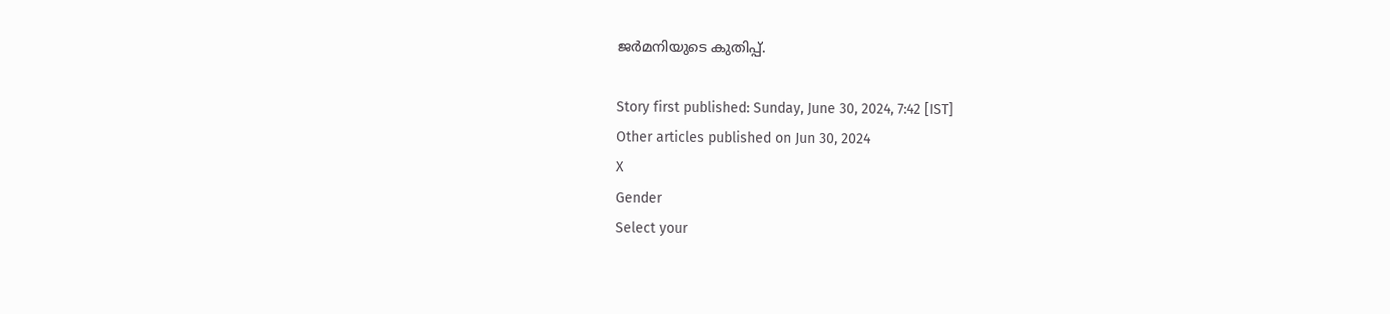ജര്‍മനിയുടെ കുതിപ്പ്.

Story first published: Sunday, June 30, 2024, 7:42 [IST]
Other articles published on Jun 30, 2024
X
Gender
Select your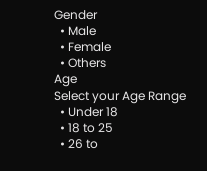Gender
  • Male
  • Female
  • Others
Age
Select your Age Range
  • Under 18
  • 18 to 25
  • 26 to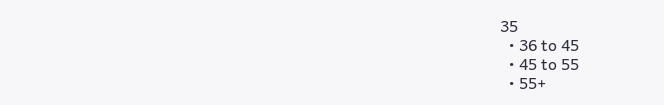35
  • 36 to 45
  • 45 to 55
  • 55+